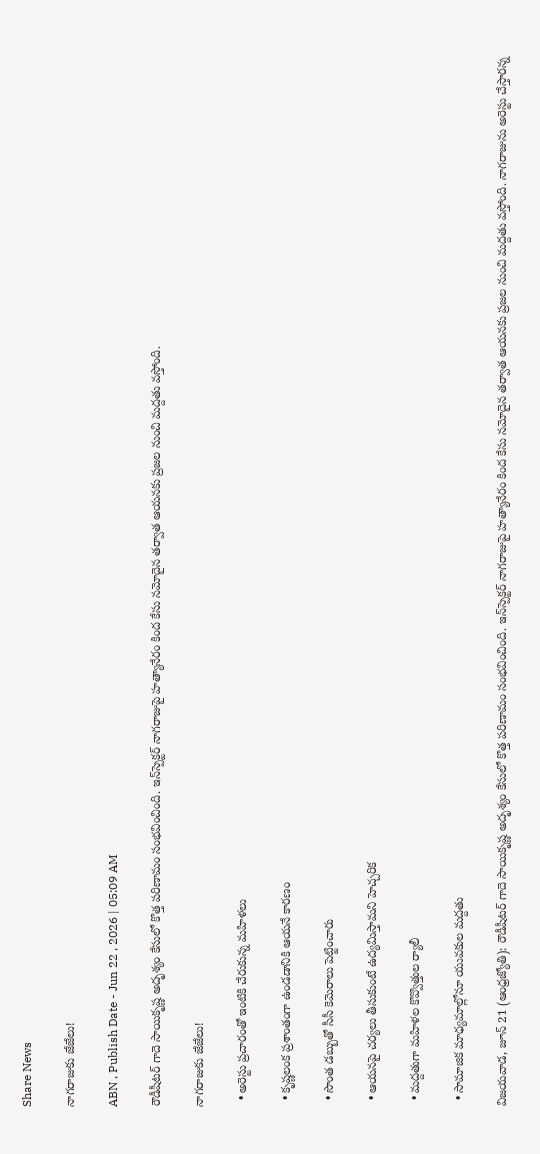Share News

నాగరాజుకు జేజేలు!

ABN , Publish Date - Jun 22 , 2026 | 05:09 AM

రౌడీషీటర్‌ గాదె సాయికృష్ణ అదృశ్యం కేసులో కొత్త పరిణామం సంభవించింది. ఇన్‌స్పెక్టర్‌ నాగరాజుపై హత్యానేరం కింద కేసు నమోదైన తర్వాత ఆయనకు ప్రజల నుంచి మద్దతు వస్తోంది.

నాగరాజుకు జేజేలు!

  • అరెస్టు ప్రచారంతో ఇంటికి చేరుకున్న మహిళలు

  • కృష్ణలంక ప్రశాంతంగా ఉండడానికి ఆయనే కారణం

  • సొంత డబ్బుతో సీసీ కెమెరాలు పెట్టించారు

  • ఆయనపై చర్యలు తీసుకుంటే ఉద్యమిస్తామని హెచ్చరిక

  • మద్దతుగా మహిళల కొవ్వొత్తుల ర్యాలీ

  • సామాజిక మాధ్యమాల్లోనూ యువకుల మద్దతు

విజయవాడ, జూన్‌ 21 (ఆంధ్రజ్యోతి): రౌడీషీటర్‌ గాదె సాయికృష్ణ అదృశ్యం కేసులో కొత్త పరిణామం సంభవించింది. ఇన్‌స్పెక్టర్‌ నాగరాజుపై హత్యానేరం కింద కేసు నమోదైన తర్వాత ఆయనకు ప్రజల నుంచి మద్దతు వస్తోంది. నాగరాజును అరెస్టు చేస్తారన్న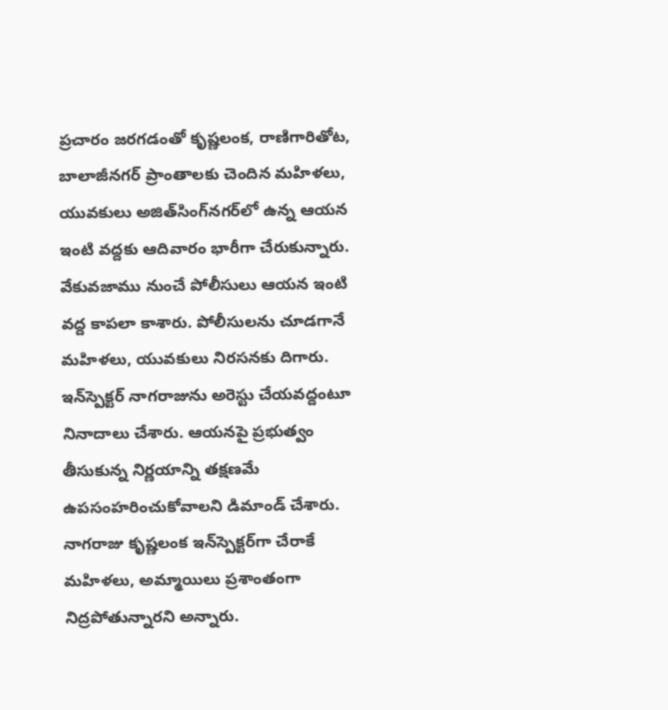ప్రచారం జరగడంతో కృష్ణలంక, రాణిగారితోట, బాలాజీనగర్‌ ప్రాంతాలకు చెందిన మహిళలు, యువకులు అజిత్‌సింగ్‌నగర్‌లో ఉన్న ఆయన ఇంటి వద్దకు ఆదివారం భారీగా చేరుకున్నారు. వేకువజాము నుంచే పోలీసులు ఆయన ఇంటి వద్ద కాపలా కాశారు. పోలీసులను చూడగానే మహిళలు, యువకులు నిరసనకు దిగారు. ఇన్‌స్పెక్టర్‌ నాగరాజును అరెస్టు చేయవద్దంటూ నినాదాలు చేశారు. ఆయనపై ప్రభుత్వం తీసుకున్న నిర్ణయాన్ని తక్షణమే ఉపసంహరించుకోవాలని డిమాండ్‌ చేశారు. నాగరాజు కృష్ణలంక ఇన్‌స్పెక్టర్‌గా చేరాకే మహిళలు, అమ్మాయిలు ప్రశాంతంగా నిద్రపోతున్నారని అన్నారు.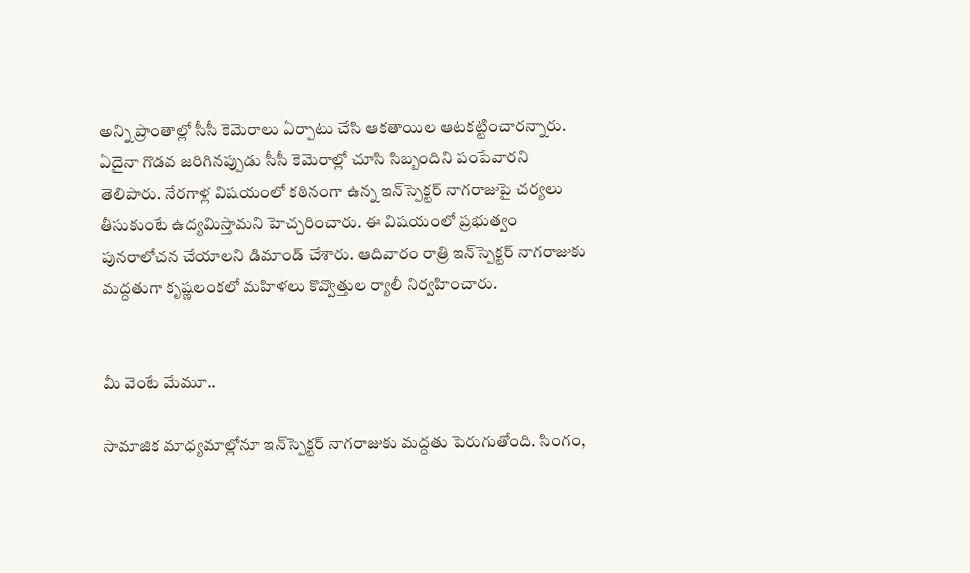అన్ని ప్రాంతాల్లో సీసీ కెమెరాలు ఏర్పాటు చేసి ఆకతాయిల ఆటకట్టించారన్నారు. ఏదైనా గొడవ జరిగినప్పుడు సీసీ కెమెరాల్లో చూసి సిబ్బందిని పంపేవారని తెలిపారు. నేరగాళ్ల విషయంలో కఠినంగా ఉన్న ఇన్‌స్పెక్టర్‌ నాగరాజుపై చర్యలు తీసుకుంటే ఉద్యమిస్తామని హెచ్చరించారు. ఈ విషయంలో ప్రభుత్వం పునరాలోచన చేయాలని డిమాండ్‌ చేశారు. ఆదివారం రాత్రి ఇన్‌స్పెక్టర్‌ నాగరాజుకు మద్దతుగా కృష్ణలంకలో మహిళలు కొవ్వొత్తుల ర్యాలీ నిర్వహించారు.


మీ వెంటే మేమూ..

సామాజిక మాధ్యమాల్లోనూ ఇన్‌స్పెక్టర్‌ నాగరాజుకు మద్దతు పెరుగుతోంది. సింగం,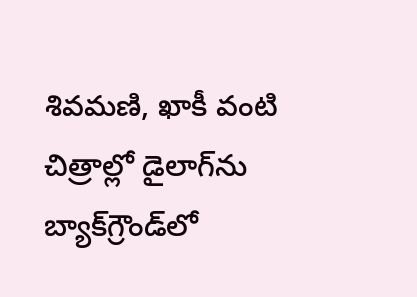శివమణి, ఖాకీ వంటి చిత్రాల్లో డైలాగ్‌ను బ్యాక్‌గ్రౌండ్‌లో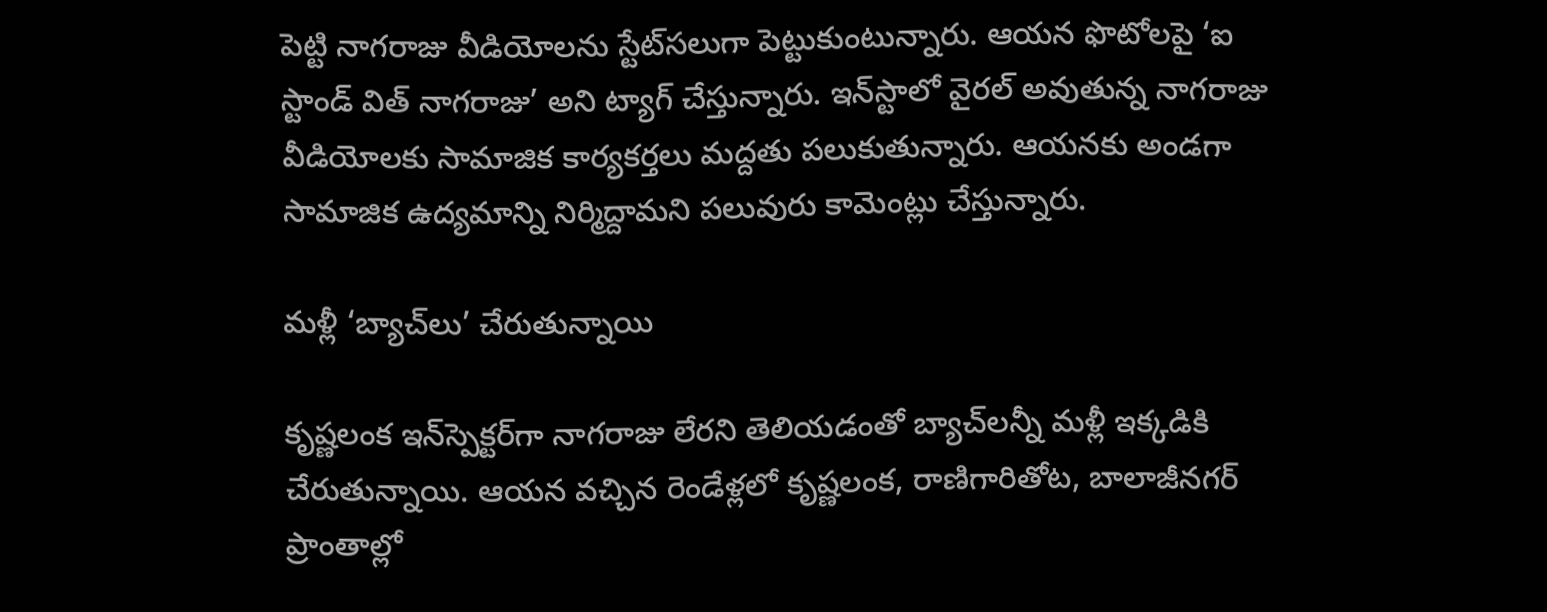పెట్టి నాగరాజు వీడియోలను స్టేట్‌సలుగా పెట్టుకుంటున్నారు. ఆయన ఫొటోలపై ‘ఐ స్టాండ్‌ విత్‌ నాగరాజు’ అని ట్యాగ్‌ చేస్తున్నారు. ఇన్‌స్టాలో వైరల్‌ అవుతున్న నాగరాజు వీడియోలకు సామాజిక కార్యకర్తలు మద్దతు పలుకుతున్నారు. ఆయనకు అండగా సామాజిక ఉద్యమాన్ని నిర్మిద్దామని పలువురు కామెంట్లు చేస్తున్నారు.

మళ్లీ ‘బ్యాచ్‌లు’ చేరుతున్నాయి

కృష్ణలంక ఇన్‌స్పెక్టర్‌గా నాగరాజు లేరని తెలియడంతో బ్యాచ్‌లన్నీ మళ్లీ ఇక్కడికి చేరుతున్నాయి. ఆయన వచ్చిన రెండేళ్లలో కృష్ణలంక, రాణిగారితోట, బాలాజీనగర్‌ ప్రాంతాల్లో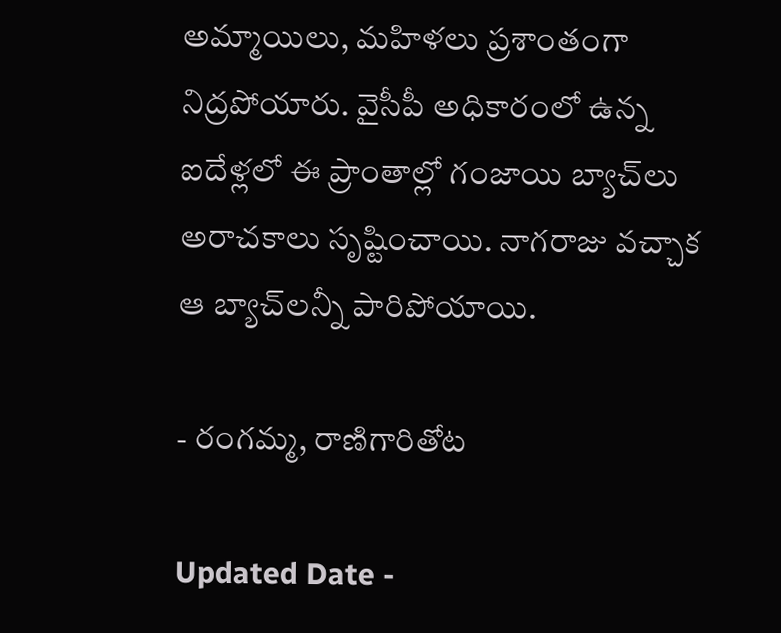అమ్మాయిలు, మహిళలు ప్రశాంతంగా నిద్రపోయారు. వైసీపీ అధికారంలో ఉన్న ఐదేళ్లలో ఈ ప్రాంతాల్లో గంజాయి బ్యాచ్‌లు అరాచకాలు సృష్టించాయి. నాగరాజు వచ్చాక ఆ బ్యాచ్‌లన్నీ పారిపోయాయి.

- రంగమ్మ, రాణిగారితోట

Updated Date -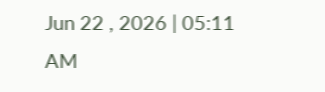Jun 22 , 2026 | 05:11 AM